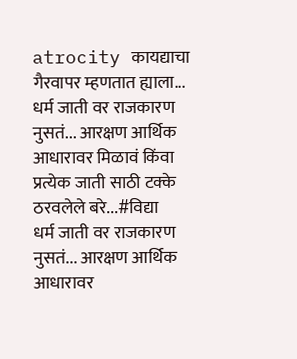atrocity कायद्याचा गैरवापर म्हणतात ह्याला...
धर्म जाती वर राजकारण नुसतं... आरक्षण आर्थिक आधारावर मिळावं किंवा प्रत्येक जाती साठी टक्के ठरवलेले बरे...#विद्या
धर्म जाती वर राजकारण नुसतं... आरक्षण आर्थिक आधारावर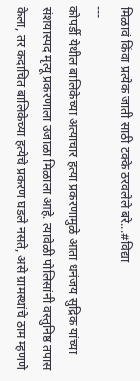मिळावं किंवा प्रत्येक जाती साठी टक्के ठरवलेले बरे...#विद्या
---
कोपर्डी येथील बालिकेच्या अत्याचार हत्या प्रकरणामुळे आता धनंजय सुद्रिक यांच्या संशयास्पद मृत्यू प्रकरणाला उजाळा मिळाला आहे. त्यावेळी पोलिसांनी वस्तुनिष्ठ तपास केला, तर कदाचित बालिकेच्या हत्येचे प्रकरण घडले नसते, असे ग्रामस्थांचे ठाम म्हणणे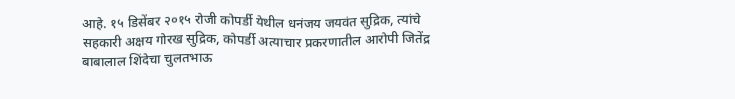आहे. १५ डिसेंबर २०१५ रोजी कोपर्डी येथील धनंजय जयवंत सुद्रिक, त्यांचे सहकारी अक्षय गोरख सुद्रिक, कोपर्डी अत्याचार प्रकरणातील आरोपी जितेंद्र बाबालाल शिंदेचा चुलतभाऊ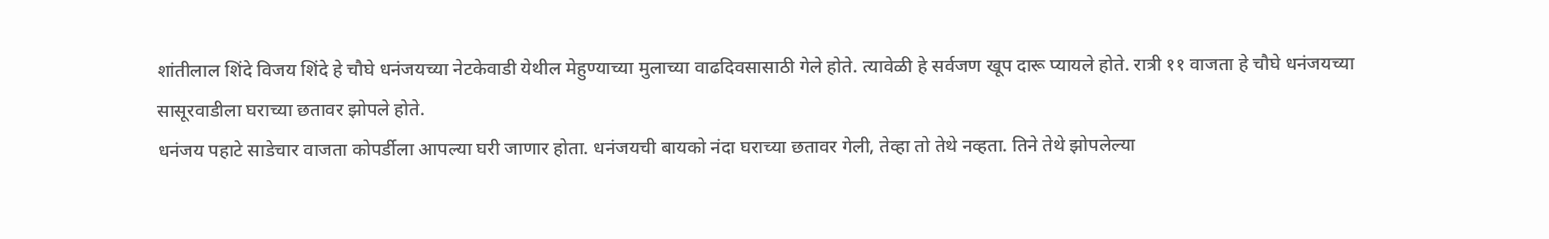शांतीलाल शिंदे विजय शिंदे हे चौघे धनंजयच्या नेटकेवाडी येथील मेहुण्याच्या मुलाच्या वाढदिवसासाठी गेले होते. त्यावेळी हे सर्वजण खूप दारू प्यायले होते. रात्री ११ वाजता हे चौघे धनंजयच्या सासूरवाडीला घराच्या छतावर झोपले होते.
धनंजय पहाटे साडेचार वाजता कोपर्डीला आपल्या घरी जाणार होता. धनंजयची बायको नंदा घराच्या छतावर गेली, तेव्हा तो तेथे नव्हता. तिने तेथे झोपलेल्या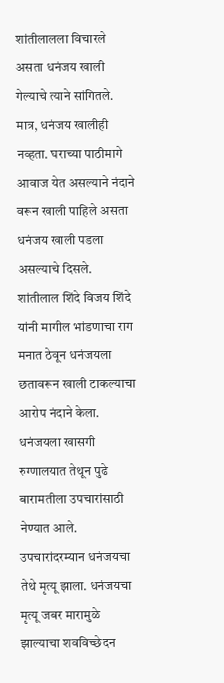शांतीलालला विचारले असता धनंजय खाली गेल्याचे त्याने सांगितले. मात्र, धनंजय खालीही नव्हता. घराच्या पाठीमागे आवाज येत असल्याने नंदाने वरून खाली पाहिले असता धनंजय खाली पडला असल्याचे दिसले.
शांतीलाल शिंदे विजय शिंदे यांनी मागील भांडणाचा राग मनात ठेवून धनंजयला छतावरून खाली टाकल्याचा आरोप नंदाने केला. धनंजयला खासगी रुग्णालयात तेथून पुढे बारामतीला उपचारांसाठी नेण्यात आले. उपचारांदरम्यान धनंजयचा तेथे मृत्यू झाला. धनंजयचा मृत्यू जबर मारामुळे झाल्याचा शवविच्छेदन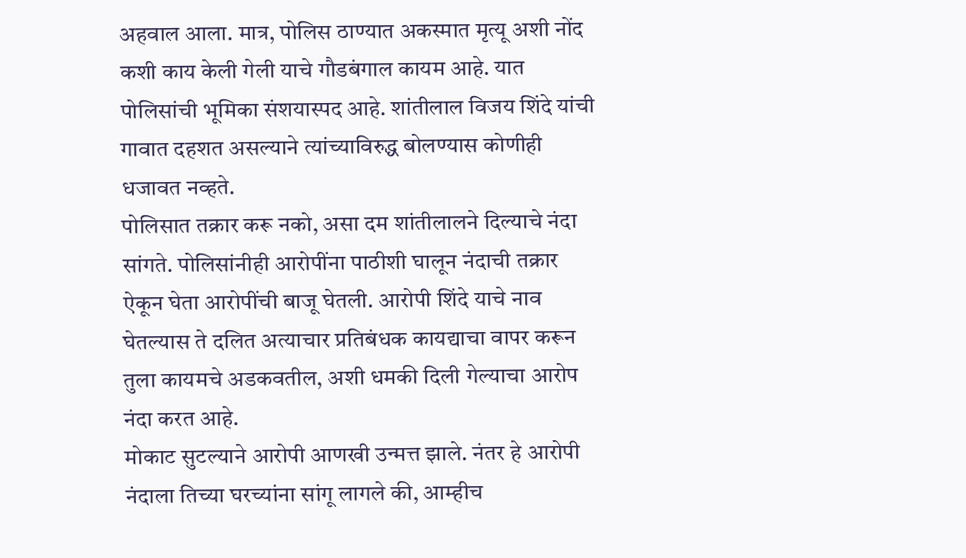अहवाल आला. मात्र, पोलिस ठाण्यात अकस्मात मृत्यू अशी नोंद कशी काय केली गेली याचे गौडबंगाल कायम आहे. यात पोलिसांची भूमिका संशयास्पद आहे. शांतीलाल विजय शिंदे यांची गावात दहशत असल्याने त्यांच्याविरुद्ध बोलण्यास कोणीही धजावत नव्हते.
पोलिसात तक्रार करू नको, असा दम शांतीलालने दिल्याचे नंदा सांगते. पोलिसांनीही आरोपींना पाठीशी घालून नंदाची तक्रार ऐकून घेता आरोपींची बाजू घेतली. आरोपी शिंदे याचे नाव घेतल्यास ते दलित अत्याचार प्रतिबंधक कायद्याचा वापर करून तुला कायमचे अडकवतील, अशी धमकी दिली गेल्याचा आरोप नंदा करत आहे.
मोकाट सुटल्याने आरोपी आणखी उन्मत्त झाले. नंतर हे आरोपी नंदाला तिच्या घरच्यांना सांगू लागले की, आम्हीच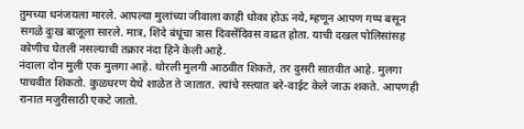तुमच्या धनंजयला मारले. आपल्या मुलांच्या जीवाला काही धोका होऊ नये, म्हणून आपण गप्प बसून सगळे दुःख बाजूला सारले. मात्र, शिंदे बंधूंचा त्रास दिवसेंदिवस वाढत होता. याची दखल पोलिसांसह कोणीच घेतली नसल्याची तक्रार नंदा हिने केली आहे.
नंदाला दोन मुली एक मुलगा आहे. थोरली मुलगी आठवीत शिकते, तर दुसरी सातवीत आहे. मुलगा पाचवीत शिकतो. कुळधरण येथे शाळेत ते जातात. त्यांचे रस्त्यात बरे-वाईट केले जाऊ शकते. आपणही रानात मजुरीसाठी एकटे जातो.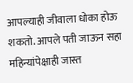आपल्याही जीवाला धोका होऊ शकतो. आपले पती जाऊन सहा महिन्यांपेक्षाही जास्त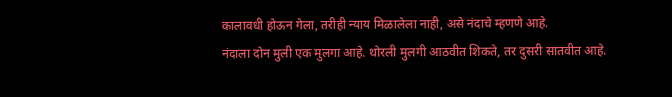कालावधी होऊन गेला, तरीही न्याय मिळालेला नाही, असे नंदाचे म्हणणे आहे.
नंदाला दोन मुली एक मुलगा आहे. थोरली मुलगी आठवीत शिकते, तर दुसरी सातवीत आहे.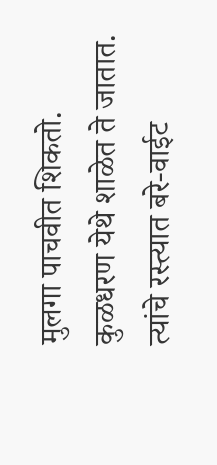मुलगा पाचवीत शिकतो. कुळधरण येथे शाळेत ते जातात. त्यांचे रस्त्यात बरे-वाईट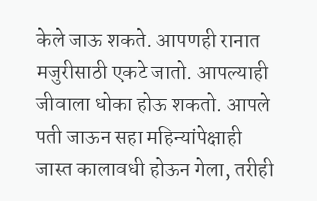केले जाऊ शकते. आपणही रानात मजुरीसाठी एकटे जातो. आपल्याही जीवाला धोका होऊ शकतो. आपले पती जाऊन सहा महिन्यांपेक्षाही जास्त कालावधी होऊन गेला, तरीही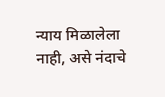न्याय मिळालेला नाही, असे नंदाचे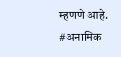म्हणणे आहे.
#अनामिक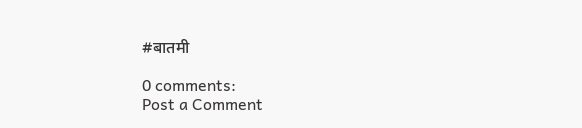#बातमी

0 comments:
Post a Comment